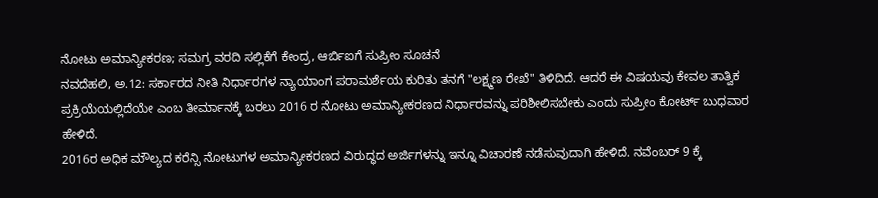ನೋಟು ಅಮಾನ್ಯೀಕರಣ; ಸಮಗ್ರ ವರದಿ ಸಲ್ಲಿಕೆಗೆ ಕೇಂದ್ರ, ಆರ್ಬಿಐಗೆ ಸುಪ್ರೀಂ ಸೂಚನೆ
ನವದೆಹಲಿ, ಅ.12: ಸರ್ಕಾರದ ನೀತಿ ನಿರ್ಧಾರಗಳ ನ್ಯಾಯಾಂಗ ಪರಾಮರ್ಶೆಯ ಕುರಿತು ತನಗೆ "ಲಕ್ಷ್ಮಣ ರೇಖೆ" ತಿಳಿದಿದೆ. ಆದರೆ ಈ ವಿಷಯವು ಕೇವಲ ತಾತ್ವಿಕ ಪ್ರಕ್ರಿಯೆಯಲ್ಲಿದೆಯೇ ಎಂಬ ತೀರ್ಮಾನಕ್ಕೆ ಬರಲು 2016 ರ ನೋಟು ಅಮಾನ್ಯೀಕರಣದ ನಿರ್ಧಾರವನ್ನು ಪರಿಶೀಲಿಸಬೇಕು ಎಂದು ಸುಪ್ರೀಂ ಕೋರ್ಟ್ ಬುಧವಾರ ಹೇಳಿದೆ.
2016ರ ಅಧಿಕ ಮೌಲ್ಯದ ಕರೆನ್ಸಿ ನೋಟುಗಳ ಅಮಾನ್ಯೀಕರಣದ ವಿರುದ್ಧದ ಅರ್ಜಿಗಳನ್ನು ಇನ್ನೂ ವಿಚಾರಣೆ ನಡೆಸುವುದಾಗಿ ಹೇಳಿದೆ. ನವೆಂಬರ್ 9 ಕ್ಕೆ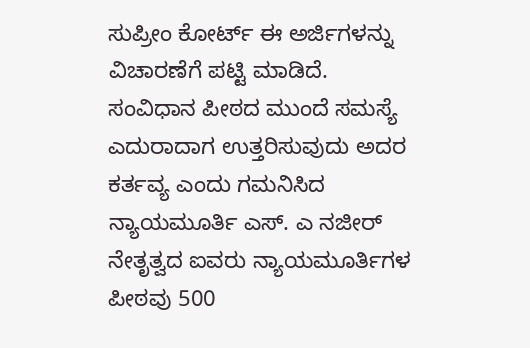ಸುಪ್ರೀಂ ಕೋರ್ಟ್ ಈ ಅರ್ಜಿಗಳನ್ನು ವಿಚಾರಣೆಗೆ ಪಟ್ಟಿ ಮಾಡಿದೆ.
ಸಂವಿಧಾನ ಪೀಠದ ಮುಂದೆ ಸಮಸ್ಯೆ ಎದುರಾದಾಗ ಉತ್ತರಿಸುವುದು ಅದರ ಕರ್ತವ್ಯ ಎಂದು ಗಮನಿಸಿದ ನ್ಯಾಯಮೂರ್ತಿ ಎಸ್. ಎ ನಜೀರ್ ನೇತೃತ್ವದ ಐವರು ನ್ಯಾಯಮೂರ್ತಿಗಳ ಪೀಠವು 500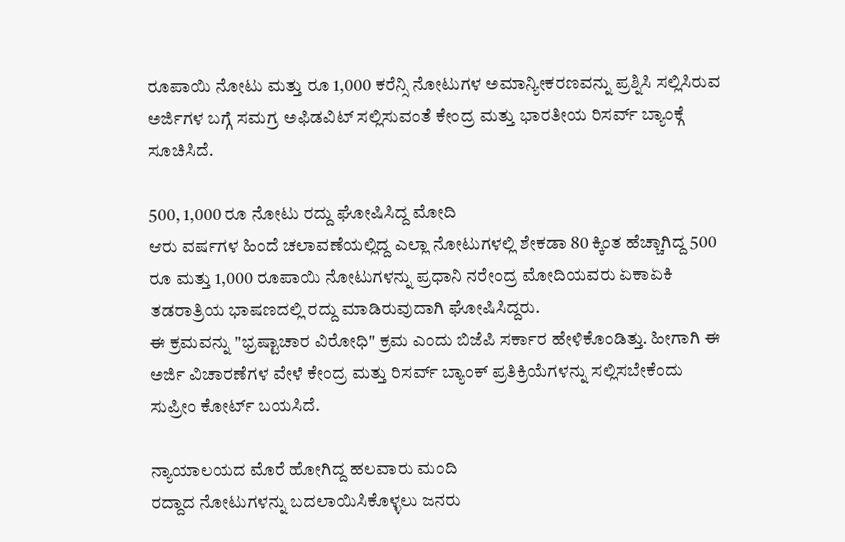ರೂಪಾಯಿ ನೋಟು ಮತ್ತು ರೂ 1,000 ಕರೆನ್ಸಿ ನೋಟುಗಳ ಅಮಾನ್ಯೀಕರಣವನ್ನು ಪ್ರಶ್ನಿಸಿ ಸಲ್ಲಿಸಿರುವ ಅರ್ಜಿಗಳ ಬಗ್ಗೆ ಸಮಗ್ರ ಅಫಿಡವಿಟ್ ಸಲ್ಲಿಸುವಂತೆ ಕೇಂದ್ರ ಮತ್ತು ಭಾರತೀಯ ರಿಸರ್ವ್ ಬ್ಯಾಂಕ್ಗೆ ಸೂಚಿಸಿದೆ.

500, 1,000 ರೂ ನೋಟು ರದ್ದು ಘೋಷಿಸಿದ್ದ ಮೋದಿ
ಆರು ವರ್ಷಗಳ ಹಿಂದೆ ಚಲಾವಣೆಯಲ್ಲಿದ್ದ ಎಲ್ಲಾ ನೋಟುಗಳಲ್ಲಿ ಶೇಕಡಾ 80 ಕ್ಕಿಂತ ಹೆಚ್ಚಾಗಿದ್ದ 500 ರೂ ಮತ್ತು 1,000 ರೂಪಾಯಿ ನೋಟುಗಳನ್ನು ಪ್ರಧಾನಿ ನರೇಂದ್ರ ಮೋದಿಯವರು ಏಕಾಏಕಿ ತಡರಾತ್ರಿಯ ಭಾಷಣದಲ್ಲಿ ರದ್ದು ಮಾಡಿರುವುದಾಗಿ ಘೋಷಿಸಿದ್ದರು.
ಈ ಕ್ರಮವನ್ನು "ಭ್ರಷ್ಟಾಚಾರ ವಿರೋಧಿ" ಕ್ರಮ ಎಂದು ಬಿಜೆಪಿ ಸರ್ಕಾರ ಹೇಳಿಕೊಂಡಿತ್ತು. ಹೀಗಾಗಿ ಈ ಅರ್ಜಿ ವಿಚಾರಣೆಗಳ ವೇಳೆ ಕೇಂದ್ರ ಮತ್ತು ರಿಸರ್ವ್ ಬ್ಯಾಂಕ್ ಪ್ರತಿಕ್ರಿಯೆಗಳನ್ನು ಸಲ್ಲಿಸಬೇಕೆಂದು ಸುಪ್ರೀಂ ಕೋರ್ಟ್ ಬಯಸಿದೆ.

ನ್ಯಾಯಾಲಯದ ಮೊರೆ ಹೋಗಿದ್ದ ಹಲವಾರು ಮಂದಿ
ರದ್ದಾದ ನೋಟುಗಳನ್ನು ಬದಲಾಯಿಸಿಕೊಳ್ಳಲು ಜನರು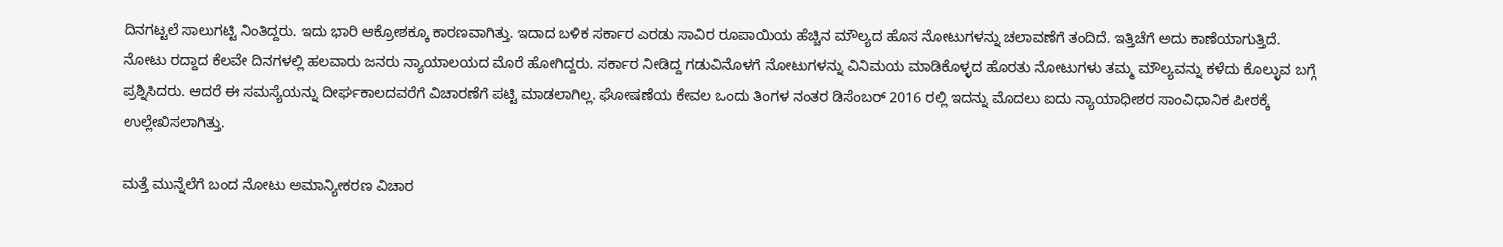ದಿನಗಟ್ಟಲೆ ಸಾಲುಗಟ್ಟಿ ನಿಂತಿದ್ದರು. ಇದು ಭಾರಿ ಆಕ್ರೋಶಕ್ಕೂ ಕಾರಣವಾಗಿತ್ತು. ಇದಾದ ಬಳಿಕ ಸರ್ಕಾರ ಎರಡು ಸಾವಿರ ರೂಪಾಯಿಯ ಹೆಚ್ಚಿನ ಮೌಲ್ಯದ ಹೊಸ ನೋಟುಗಳನ್ನು ಚಲಾವಣೆಗೆ ತಂದಿದೆ. ಇತ್ತಿಚೆಗೆ ಅದು ಕಾಣೆಯಾಗುತ್ತಿದೆ.
ನೋಟು ರದ್ದಾದ ಕೆಲವೇ ದಿನಗಳಲ್ಲಿ ಹಲವಾರು ಜನರು ನ್ಯಾಯಾಲಯದ ಮೊರೆ ಹೋಗಿದ್ದರು. ಸರ್ಕಾರ ನೀಡಿದ್ದ ಗಡುವಿನೊಳಗೆ ನೋಟುಗಳನ್ನು ವಿನಿಮಯ ಮಾಡಿಕೊಳ್ಳದ ಹೊರತು ನೋಟುಗಳು ತಮ್ಮ ಮೌಲ್ಯವನ್ನು ಕಳೆದು ಕೊಲ್ಳುವ ಬಗ್ಗೆ ಪ್ರಶ್ನಿಸಿದರು. ಆದರೆ ಈ ಸಮಸ್ಯೆಯನ್ನು ದೀರ್ಘಕಾಲದವರೆಗೆ ವಿಚಾರಣೆಗೆ ಪಟ್ಟಿ ಮಾಡಲಾಗಿಲ್ಲ. ಘೋಷಣೆಯ ಕೇವಲ ಒಂದು ತಿಂಗಳ ನಂತರ ಡಿಸೆಂಬರ್ 2016 ರಲ್ಲಿ ಇದನ್ನು ಮೊದಲು ಐದು ನ್ಯಾಯಾಧೀಶರ ಸಾಂವಿಧಾನಿಕ ಪೀಠಕ್ಕೆ ಉಲ್ಲೇಖಿಸಲಾಗಿತ್ತು.

ಮತ್ತೆ ಮುನ್ನೆಲೆಗೆ ಬಂದ ನೋಟು ಅಮಾನ್ಯೀಕರಣ ವಿಚಾರ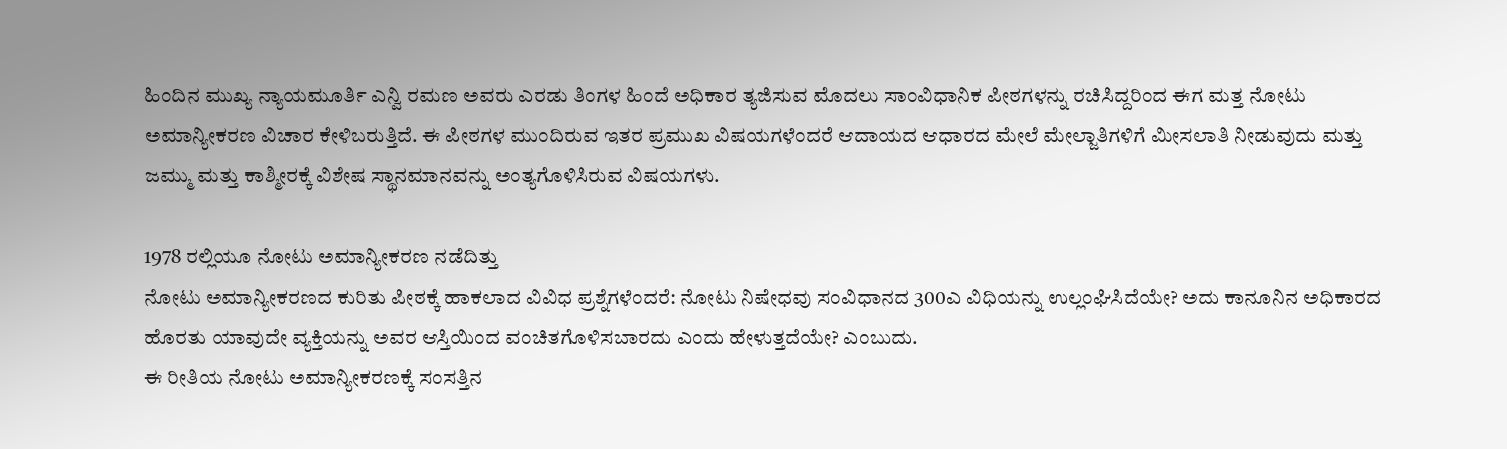ಹಿಂದಿನ ಮುಖ್ಯ ನ್ಯಾಯಮೂರ್ತಿ ಎನ್ವಿ ರಮಣ ಅವರು ಎರಡು ತಿಂಗಳ ಹಿಂದೆ ಅಧಿಕಾರ ತ್ಯಜಿಸುವ ಮೊದಲು ಸಾಂವಿಧಾನಿಕ ಪೀಠಗಳನ್ನು ರಚಿಸಿದ್ದರಿಂದ ಈಗ ಮತ್ತ ನೋಟು ಅಮಾನ್ಯೀಕರಣ ವಿಚಾರ ಕೇಳಿಬರುತ್ತಿದೆ. ಈ ಪೀಠಗಳ ಮುಂದಿರುವ ಇತರ ಪ್ರಮುಖ ವಿಷಯಗಳೆಂದರೆ ಆದಾಯದ ಆಧಾರದ ಮೇಲೆ ಮೇಲ್ಜಾತಿಗಳಿಗೆ ಮೀಸಲಾತಿ ನೀಡುವುದು ಮತ್ತು ಜಮ್ಮು ಮತ್ತು ಕಾಶ್ಮೀರಕ್ಕೆ ವಿಶೇಷ ಸ್ಥಾನಮಾನವನ್ನು ಅಂತ್ಯಗೊಳಿಸಿರುವ ವಿಷಯಗಳು.

1978 ರಲ್ಲಿಯೂ ನೋಟು ಅಮಾನ್ಯೀಕರಣ ನಡೆದಿತ್ತು
ನೋಟು ಅಮಾನ್ಯೀಕರಣದ ಕುರಿತು ಪೀಠಕ್ಕೆ ಹಾಕಲಾದ ವಿವಿಧ ಪ್ರಶ್ನೆಗಳೆಂದರೆ: ನೋಟು ನಿಷೇಧವು ಸಂವಿಧಾನದ 300ಎ ವಿಧಿಯನ್ನು ಉಲ್ಲಂಘಿಸಿದೆಯೇ? ಅದು ಕಾನೂನಿನ ಅಧಿಕಾರದ ಹೊರತು ಯಾವುದೇ ವ್ಯಕ್ತಿಯನ್ನು ಅವರ ಆಸ್ತಿಯಿಂದ ವಂಚಿತಗೊಳಿಸಬಾರದು ಎಂದು ಹೇಳುತ್ತದೆಯೇ? ಎಂಬುದು.
ಈ ರೀತಿಯ ನೋಟು ಅಮಾನ್ಯೀಕರಣಕ್ಕೆ ಸಂಸತ್ತಿನ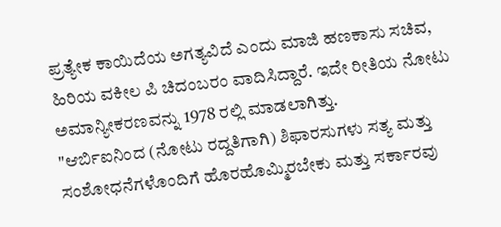ಪ್ರತ್ಯೇಕ ಕಾಯಿದೆಯ ಅಗತ್ಯವಿದೆ ಎಂದು ಮಾಜಿ ಹಣಕಾಸು ಸಚಿವ, ಹಿರಿಯ ವಕೀಲ ಪಿ ಚಿದಂಬರಂ ವಾದಿಸಿದ್ದಾರೆ. ಇದೇ ರೀತಿಯ ನೋಟು ಅಮಾನ್ಯೀಕರಣವನ್ನು 1978 ರಲ್ಲಿ ಮಾಡಲಾಗಿತ್ತು.
"ಆರ್ಬಿಐನಿಂದ (ನೋಟು ರದ್ದತಿಗಾಗಿ) ಶಿಫಾರಸುಗಳು ಸತ್ಯ ಮತ್ತು ಸಂಶೋಧನೆಗಳೊಂದಿಗೆ ಹೊರಹೊಮ್ಮಿರಬೇಕು ಮತ್ತು ಸರ್ಕಾರವು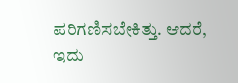ಪರಿಗಣಿಸಬೇಕಿತ್ತು. ಆದರೆ, ಇದು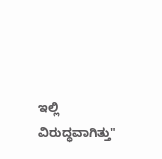ಇಲ್ಲಿ ವಿರುದ್ಧವಾಗಿತ್ತು"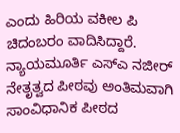ಎಂದು ಹಿರಿಯ ವಕೀಲ ಪಿ ಚಿದಂಬರಂ ವಾದಿಸಿದ್ದಾರೆ.
ನ್ಯಾಯಮೂರ್ತಿ ಎಸ್ಎ ನಜೀರ್ ನೇತೃತ್ವದ ಪೀಠವು ಅಂತಿಮವಾಗಿ ಸಾಂವಿಧಾನಿಕ ಪೀಠದ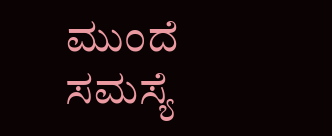ಮುಂದೆ ಸಮಸ್ಯೆ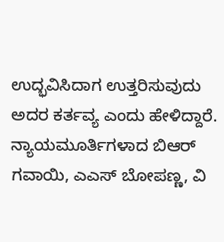ಉದ್ಭವಿಸಿದಾಗ ಉತ್ತರಿಸುವುದು ಅದರ ಕರ್ತವ್ಯ ಎಂದು ಹೇಳಿದ್ದಾರೆ. ನ್ಯಾಯಮೂರ್ತಿಗಳಾದ ಬಿಆರ್ ಗವಾಯಿ, ಎಎಸ್ ಬೋಪಣ್ಣ, ವಿ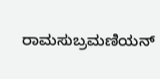ರಾಮಸುಬ್ರಮಣಿಯನ್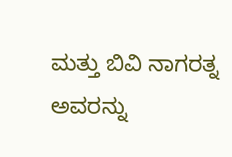ಮತ್ತು ಬಿವಿ ನಾಗರತ್ನ ಅವರನ್ನು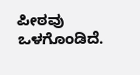ಪೀಠವು ಒಳಗೊಂಡಿದೆ.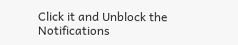Click it and Unblock the Notifications